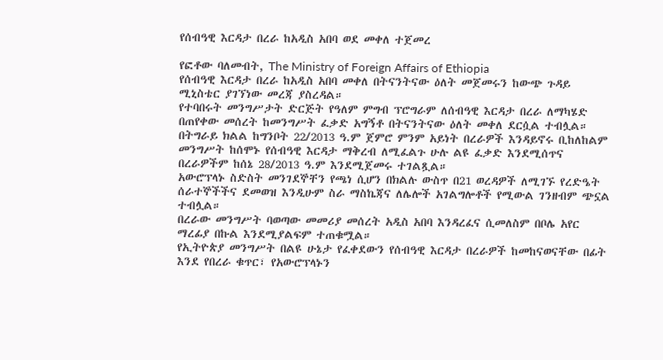የሰብዓዊ እርዳታ በረራ ከአዲስ አበባ ወደ መቀለ ተጀመረ

የፎቶው ባለመብት, The Ministry of Foreign Affairs of Ethiopia
የሰብዓዊ እርዳታ በረራ ከአዲስ አበባ መቀለ በትናንትናው ዕለት መጀመሩን ከውጭ ጉዳይ ሚኒስቴር ያገኘነው መረጃ ያስረዳል።
የተባበሩት መንግሥታት ድርጅት የዓለም ምግብ ፕሮግራም ለሰብዓዊ እርዳታ በረራ ለማካሄድ በጠየቀው መሰረት ከመንግሥት ፈቃድ አግኝቶ በትናንትናው ዕለት መቀለ ደርሷል ተብሏል።
በትግራይ ክልል ከግንቦት 22/2013 ዓ.ም ጀምሮ ምንም አይነት በረራዎች እንዳይኖሩ ቢከለከልም መንግሥት ከሰሞኑ የሰብዓዊ እርዳታ ማቅረብ ለሚፈልጉ ሁሉ ልዩ ፈቃድ እንደሚሰጥና በረራዎችም ከሰኔ 28/2013 ዓ.ም እንደሚጀመሩ ተገልጿል።
አውሮፕላኑ ስድስት መንገደኞቸን የጫነ ሲሆን በክልሉ ውስጥ በ21 ወረዳዎች ለሚገኙ የረድዔት ሰራተኞችችና ደመወዝ እንዲሁም ስራ ማስኬጃና ለሌሎች አገልግሎቶች የሚውል ገንዘብም ጭኗል ተብሏል።
በረራው መንግሥት ባወጣው መመሪያ መሰረት አዲስ አበባ እንዳረፈና ሲመለስም በቦሌ አየር ማረፊያ በኩል እንደሚያልፍም ተጠቁሟል።
የኢትዮጵያ መንግሥት በልዩ ሁኔታ የፈቀደውን የሰብዓዊ እርዳታ በረራዎች ከመከናወናቸው በፊት እንደ የበረራ ቁጥር፣ የአውሮፕላኑን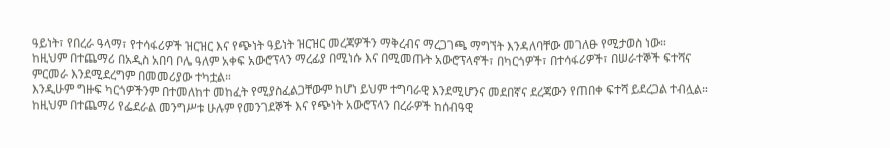ዓይነት፣ የበረራ ዓላማ፣ የተሳፋሪዎች ዝርዝር እና የጭነት ዓይነት ዝርዝር መረጃዎችን ማቅረብና ማረጋገጫ ማግኘት እንዳለባቸው መገለፁ የሚታወስ ነው።
ከዚህም በተጨማሪ በአዲስ አበባ ቦሌ ዓለም አቀፍ አውሮፕላን ማረፊያ በሚነሱ እና በሚመጡት አውሮፕላኖች፣ በካርጎዎች፣ በተሳፋሪዎች፣ በሠራተኞች ፍተሻና ምርመራ እንደሚደረግም በመመሪያው ተካቷል።
እንዲሁም ግዙፍ ካርጎዎችንም በተመለከተ መከፈት የሚያስፈልጋቸውም ከሆነ ይህም ተግባራዊ እንደሚሆንና መደበኛና ደረጃውን የጠበቀ ፍተሻ ይደረጋል ተብሏል።
ከዚህም በተጨማሪ የፌደራል መንግሥቱ ሁሉም የመንገደኞች እና የጭነት አውሮፕላን በረራዎች ከሰብዓዊ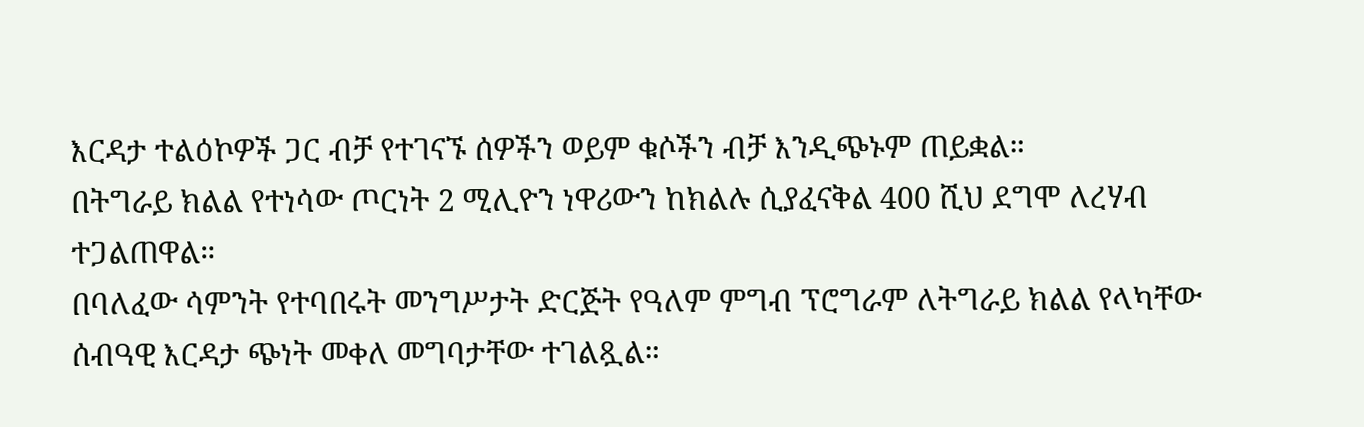እርዳታ ተልዕኮዎች ጋር ብቻ የተገናኙ ሰዎችን ወይም ቁሶችን ብቻ እንዲጭኑም ጠይቋል።
በትግራይ ክልል የተነሳው ጦርነት 2 ሚሊዮን ነዋሪውን ከክልሉ ሲያፈናቅል 400 ሺህ ደግሞ ለረሃብ ተጋልጠዋል።
በባለፈው ሳምንት የተባበሩት መንግሥታት ድርጅት የዓለም ምግብ ፕሮግራም ለትግራይ ክልል የላካቸው ሰብዓዊ እርዳታ ጭነት መቀለ መግባታቸው ተገልጿል።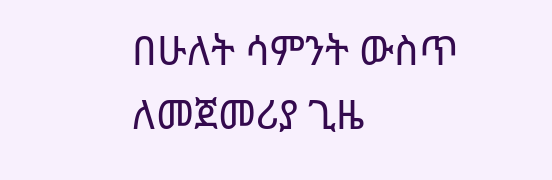በሁለት ሳምንት ውስጥ ለመጀመሪያ ጊዜ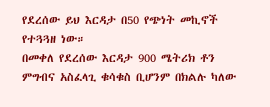የደረሰው ይህ እርዳታ በ50 የጭነት መኪኖች የተጓጓዘ ነው።
በመቀለ የደረሰው እርዳታ 900 ሜትሪክ ቶን ምግብና አስፈላጊ ቁሳቁስ ቢሆንም በክልሉ ካለው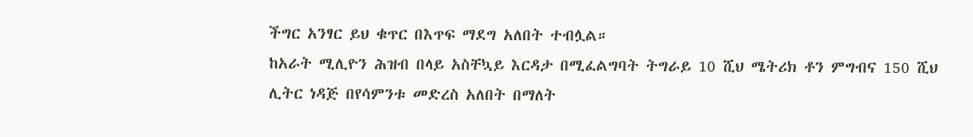ችግር አንፃር ይህ ቁጥር በእጥፍ ማደግ አለበት ተብሏል።
ከአራት ሚሊዮን ሕዝብ በላይ አስቸኳይ እርዳታ በሚፈልግባት ትግራይ 10 ሺህ ሜትሪክ ቶን ምግብና 150 ሺህ ሊትር ነዳጅ በየሳምንቱ መድረስ አለበት በማለት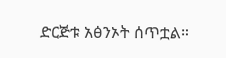ድርጅቱ አፅንኦት ሰጥቷል።